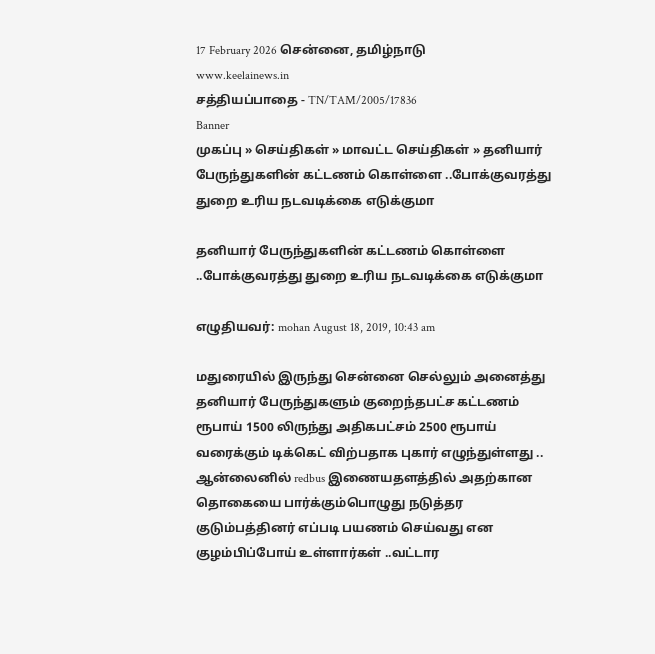17 February 2026 சென்னை, தமிழ்நாடு
www.keelainews.in
சத்தியப்பாதை - TN/TAM/2005/17836
Banner
முகப்பு » செய்திகள் » மாவட்ட செய்திகள் » தனியார் பேருந்துகளின் கட்டணம் கொள்ளை ..போக்குவரத்து துறை உரிய நடவடிக்கை எடுக்குமா

தனியார் பேருந்துகளின் கட்டணம் கொள்ளை ..போக்குவரத்து துறை உரிய நடவடிக்கை எடுக்குமா

எழுதியவர்: mohan August 18, 2019, 10:43 am

மதுரையில் இருந்து சென்னை செல்லும் அனைத்து தனியார் பேருந்துகளும் குறைந்தபட்ச கட்டணம் ரூபாய் 1500 லிருந்து அதிகபட்சம் 2500 ரூபாய் வரைக்கும் டிக்கெட் விற்பதாக புகார் எழுந்துள்ளது .. ஆன்லைனில் redbus இணையதளத்தில் அதற்கான தொகையை பார்க்கும்பொழுது நடுத்தர குடும்பத்தினர் எப்படி பயணம் செய்வது என குழம்பிப்போய் உள்ளார்கள் ..வட்டார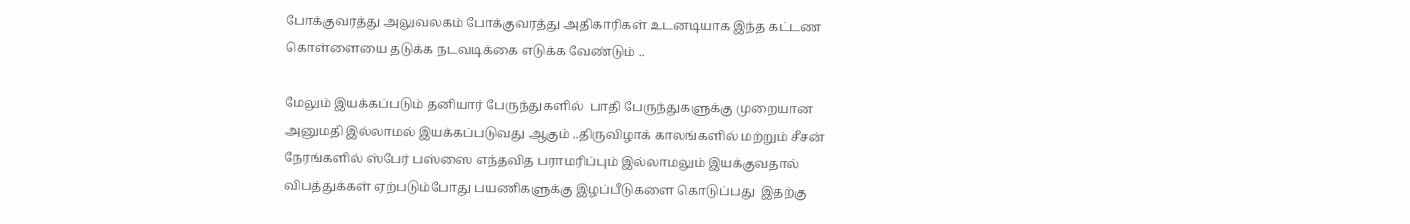போக்குவரத்து அலுவலகம் போக்குவரத்து அதிகாரிகள் உடனடியாக இந்த கட்டண கொள்ளையை தடுக்க நடவடிக்கை எடுக்க வேண்டும் ..

மேலும் இயக்கப்படும் தனியார் பேருந்துகளில்  பாதி பேருந்துகளுக்கு முறையான அனுமதி இல்லாமல் இயக்கப்படுவது ஆகும் ..திருவிழாக் காலங்களில் மற்றும் சீசன் நேரங்களில் ஸ்பேர் பஸ்ஸை எந்தவித பராமரிப்பும் இல்லாமலும் இயக்குவதால் விபத்துக்கள் ஏற்படும்போது பயணிகளுக்கு இழப்பீடுகளை கொடுப்பது  இதற்கு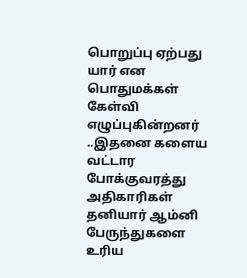பொறுப்பு ஏற்பது யார் என பொதுமக்கள் கேள்வி எழுப்புகின்றனர் ..இதனை களைய வட்டார போக்குவரத்து அதிகாரிகள் தனியார் ஆம்னி பேருந்துகளை உரிய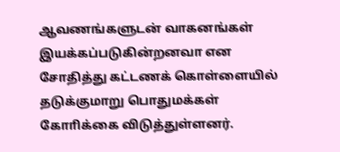ஆவணங்களுடன் வாகனங்கள் இயக்கப்படுகின்றனவா என சோதித்து கட்டணக் கொள்ளையில் தடுக்குமாறு பொதுமக்கள் கோாிக்கை விடுத்துள்ளனர்.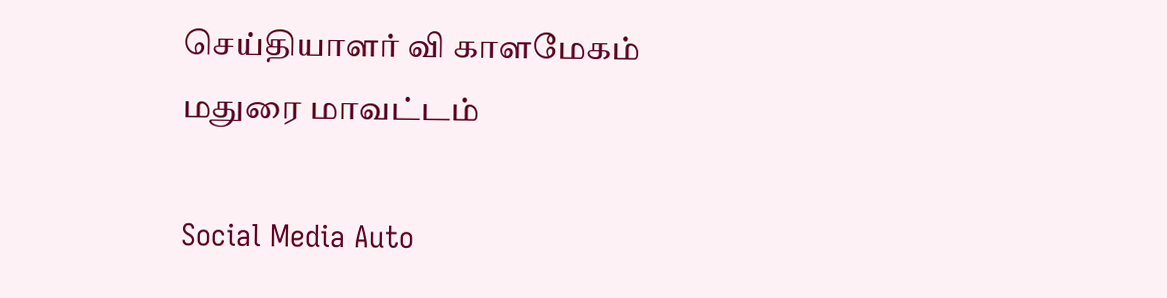செய்தியாளர் வி காளமேகம் மதுரை மாவட்டம்

Social Media Auto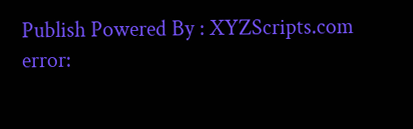Publish Powered By : XYZScripts.com
error: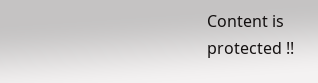Content is protected !!